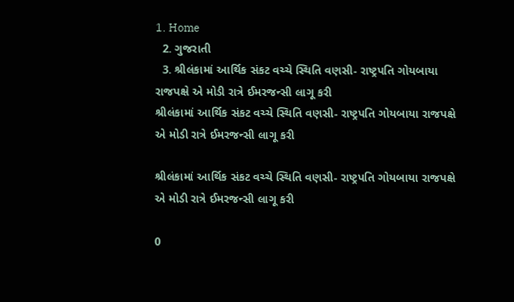1. Home
  2. ગુજરાતી
  3. શ્રીલંકામાં આર્થિક સંકટ વચ્ચે સ્થિતિ વણસી- રાષ્ટ્રપતિ ગોયબાયા રાજપક્ષે એ મોડી રાત્રે ઈમરજન્સી લાગૂ કરી
શ્રીલંકામાં આર્થિક સંકટ વચ્ચે સ્થિતિ વણસી- રાષ્ટ્રપતિ ગોયબાયા રાજપક્ષે એ મોડી રાત્રે ઈમરજન્સી લાગૂ કરી

શ્રીલંકામાં આર્થિક સંકટ વચ્ચે સ્થિતિ વણસી- રાષ્ટ્રપતિ ગોયબાયા રાજપક્ષે એ મોડી રાત્રે ઈમરજન્સી લાગૂ કરી

0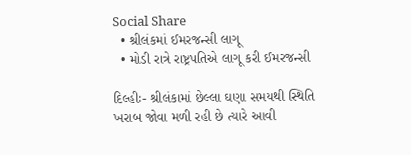Social Share
  • શ્રીલંકમાં ઈમરજન્સી લાગૂ
  • મોડી રાત્રે રાષ્ટ્રપતિએ લાગૂ કરી ઈમરજન્સી

દિલ્હીઃ- શ્રીલંકામાં છેલ્લા ઘણા સમયથી સ્થિતિ ખરાબ જોવા મળી રહી છે ત્યારે આવી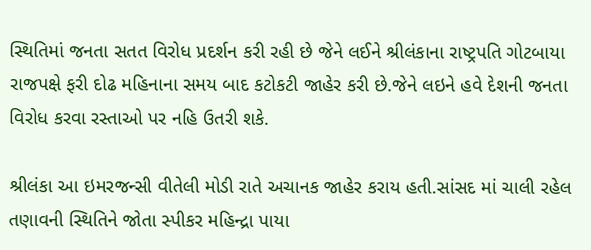સ્થિતિમાં જનતા સતત વિરોધ પ્રદર્શન કરી રહી છે જેને લઈને શ્રીલંકાના રાષ્ટ્રપતિ ગોટબાયા રાજપક્ષે ફરી દોઢ મહિનાના સમય બાદ કટોકટી જાહેર કરી છે.જેને લઇને હવે દેશની જનતા વિરોધ કરવા રસ્તાઓ પર નહિ ઉતરી શકે.

શ્રીલંકા આ ઇમરજન્સી વીતેલી મોડી રાતે અચાનક જાહેર કરાય હતી.સાંસદ માં ચાલી રહેલ તણાવની સ્થિતિને જોતા સ્પીકર મહિન્દ્રા પાયા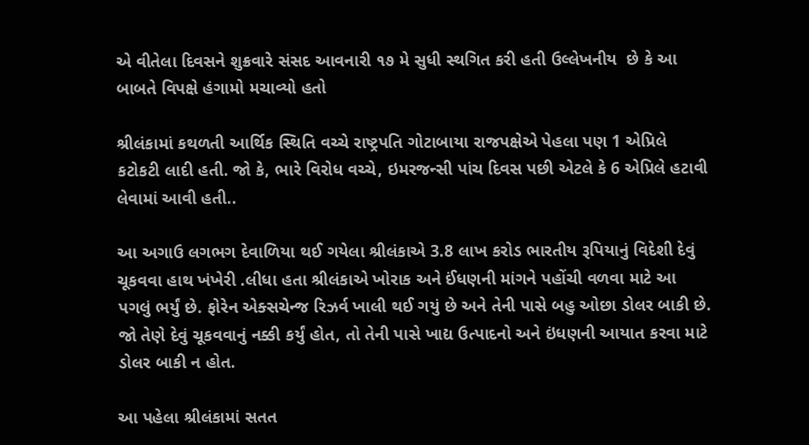એ વીતેલા દિવસને શુક્રવારે સંસદ આવનારી ૧૭ મે સુધી સ્થગિત કરી હતી ઉલ્લેખનીય  છે કે આ બાબતે વિપક્ષે હંગામો મચાવ્યો હતો

શ્રીલંકામાં કથળતી આર્થિક સ્થિતિ વચ્ચે રાષ્ટ્રપતિ ગોટાબાયા રાજપક્ષેએ પેહલા પણ 1 એપ્રિલે કટોકટી લાદી હતી. જો કે, ભારે વિરોધ વચ્ચે, ઇમરજન્સી પાંચ દિવસ પછી એટલે કે 6 એપ્રિલે હટાવી લેવામાં આવી હતી..

આ અગાઉ લગભગ દેવાળિયા થઈ ગયેલા શ્રીલંકાએ 3.8 લાખ કરોડ ભારતીય રૂપિયાનું વિદેશી દેવું ચૂકવવા હાથ ખંખેરી .લીધા હતા શ્રીલંકાએ ખોરાક અને ઈંધણની માંગને પહોંચી વળવા માટે આ પગલું ભર્યું છે. ફોરેન એક્સચેન્જ રિઝર્વ ખાલી થઈ ગયું છે અને તેની પાસે બહુ ઓછા ડોલર બાકી છે. જો તેણે દેવું ચૂકવવાનું નક્કી કર્યું હોત, તો તેની પાસે ખાદ્ય ઉત્પાદનો અને ઇંધણની આયાત કરવા માટે ડોલર બાકી ન હોત.

આ પહેલા શ્રીલંકામાં સતત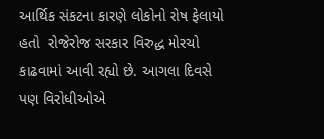આર્થિક સંકટના કારણે લોકોનો રોષ ફેલાયો હતો  રોજેરોજ સરકાર વિરુદ્ધ મોરચો કાઢવામાં આવી રહ્યો છે. આગલા દિવસે પણ વિરોધીઓએ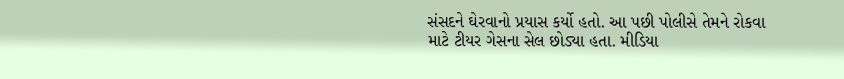સંસદને ઘેરવાનો પ્રયાસ કર્યો હતો. આ પછી પોલીસે તેમને રોકવા માટે ટીયર ગેસના સેલ છોડ્યા હતા. મીડિયા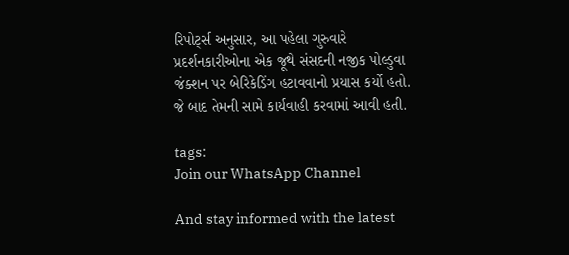રિપોર્ટ્સ અનુસાર, આ પહેલા ગુરુવારે પ્રદર્શનકારીઓના એક જૂથે સંસદની નજીક પોલ્ડુવા જંક્શન પર બેરિકેડિંગ હટાવવાનો પ્રયાસ કર્યો હતો. જે બાદ તેમની સામે કાર્યવાહી કરવામાં આવી હતી.

tags:
Join our WhatsApp Channel

And stay informed with the latest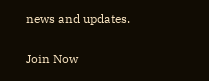news and updates.

Join Now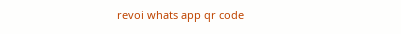revoi whats app qr code